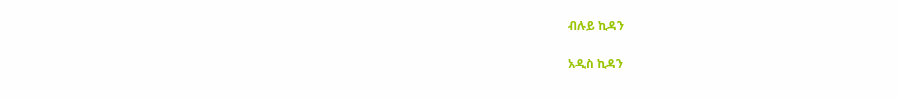ብሉይ ኪዳን

አዲስ ኪዳን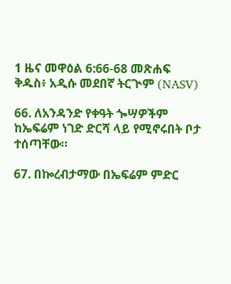1 ዜና መዋዕል 6:66-68 መጽሐፍ ቅዱስ፥ አዲሱ መደበኛ ትርጒም (NASV)

66. ለአንዳንድ የቀዓት ጐሣዎችም ከኤፍሬም ነገድ ድርሻ ላይ የሚኖሩበት ቦታ ተሰጣቸው።

67. በኰረብታማው በኤፍሬም ምድር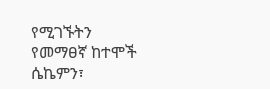የሚገኙትን የመማፀኛ ከተሞች ሴኬምን፣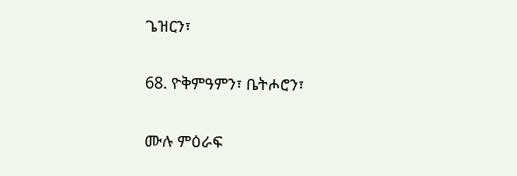ጌዝርን፣

68. ዮቅምዓምን፣ ቤትሖሮን፣

ሙሉ ምዕራፍ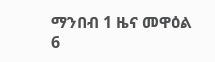ማንበብ 1 ዜና መዋዕል 6